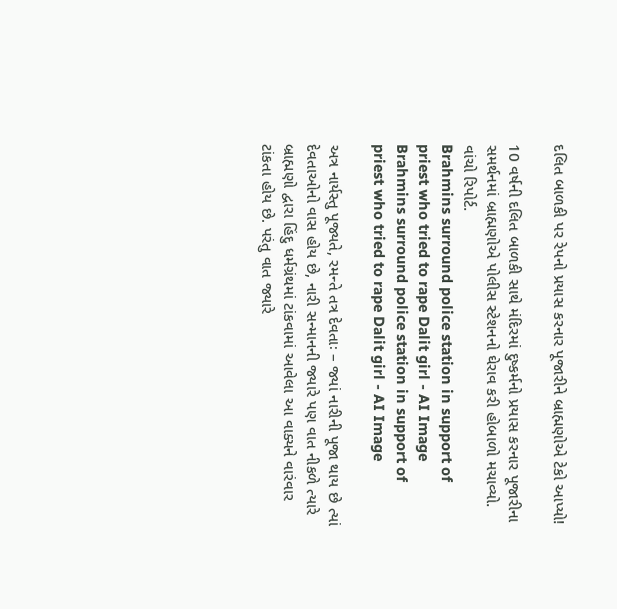દલિત બાળકી પર રેપનો પ્રયાસ કરનાર પૂજારીને બ્રાહ્મણોએ ટેકો આપ્યો!

10 વર્ષની દલિત બાળકી સાથે મંદિરમાં દુષ્કર્મનો પ્રયાસ કરનાર પૂજારીના સમર્થનમાં બ્રાહ્મણોએ પોલીસ સ્ટેશનનો ઘેરાવ કરી હોબાળો મચાવ્યો. વાંચો રિપોર્ટ.
Brahmins surround police station in support of priest who tried to rape Dalit girl - AI Image
Brahmins surround police station in support of priest who tried to rape Dalit girl - AI Image

અત્ર નાર્યસ્તુ પૂજ્યતે, રમન્તે તત્ર દેવતાઃ – જ્યાં નારીની પૂજા થાય છે ત્યાં દેવતાઓનો વાસ હોય છે, નારી સન્માનની જ્યારે પણ વાત નીકળે ત્યારે બ્રાહ્મણો દ્વારા હિંદુ ધર્મગ્રંથમાં ટાંકવામાં આવેલા આ વાક્યને વારંવાર ટાંકતા હોય છે. પરંતુ વાત જ્યારે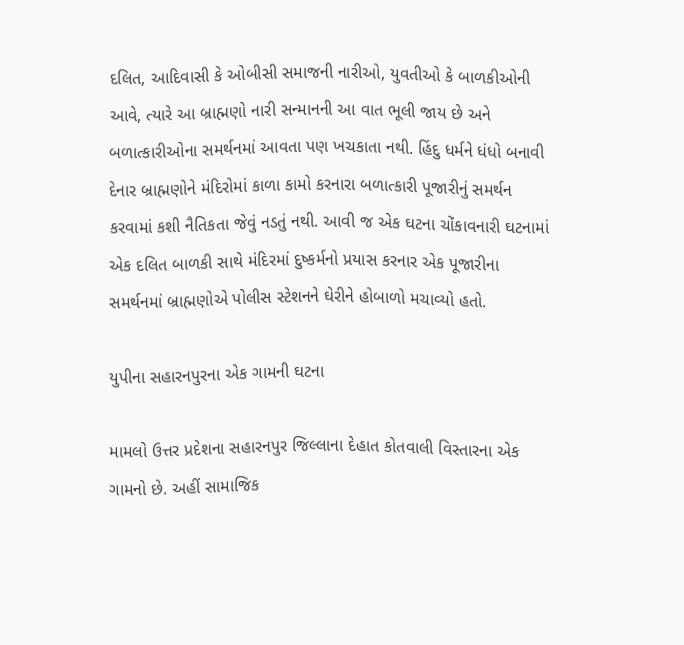દલિત, આદિવાસી કે ઓબીસી સમાજની નારીઓ, યુવતીઓ કે બાળકીઓની આવે, ત્યારે આ બ્રાહ્મણો નારી સન્માનની આ વાત ભૂલી જાય છે અને બળાત્કારીઓના સમર્થનમાં આવતા પણ ખચકાતા નથી. હિંદુ ધર્મને ધંધો બનાવી દેનાર બ્રાહ્મણોને મંદિરોમાં કાળા કામો કરનારા બળાત્કારી પૂજારીનું સમર્થન કરવામાં કશી નૈતિકતા જેવું નડતું નથી. આવી જ એક ઘટના ચોંકાવનારી ઘટનામાં એક દલિત બાળકી સાથે મંદિરમાં દુષ્કર્મનો પ્રયાસ કરનાર એક પૂજારીના સમર્થનમાં બ્રાહ્મણોએ પોલીસ સ્ટેશનને ઘેરીને હોબાળો મચાવ્યો હતો.

યુપીના સહારનપુરના એક ગામની ઘટના

મામલો ઉત્તર પ્રદેશના સહારનપુર જિલ્લાના દેહાત કોતવાલી વિસ્તારના એક ગામનો છે. અહીં સામાજિક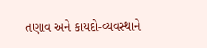તણાવ અને કાયદો-વ્યવસ્થાને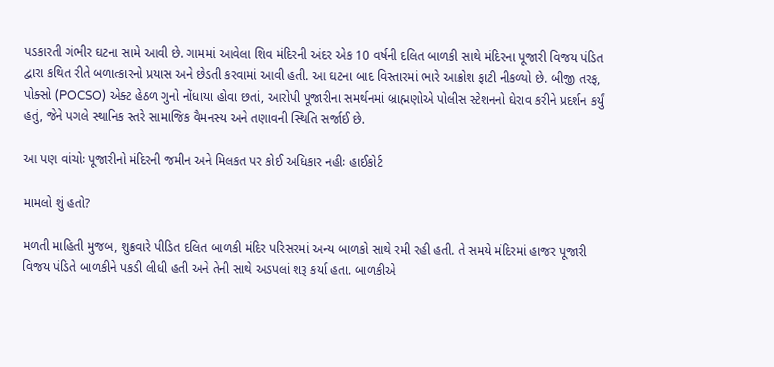પડકારતી ગંભીર ઘટના સામે આવી છે. ગામમાં આવેલા શિવ મંદિરની અંદર એક 10 વર્ષની દલિત બાળકી સાથે મંદિરના પૂજારી વિજય પંડિત દ્વારા કથિત રીતે બળાત્કારનો પ્રયાસ અને છેડતી કરવામાં આવી હતી. આ ઘટના બાદ વિસ્તારમાં ભારે આક્રોશ ફાટી નીકળ્યો છે. બીજી તરફ, પોક્સો (POCSO) એક્ટ હેઠળ ગુનો નોંધાયા હોવા છતાં, આરોપી પૂજારીના સમર્થનમાં બ્રાહ્મણોએ પોલીસ સ્ટેશનનો ઘેરાવ કરીને પ્રદર્શન કર્યું હતું, જેને પગલે સ્થાનિક સ્તરે સામાજિક વૈમનસ્ય અને તણાવની સ્થિતિ સર્જાઈ છે.

આ પણ વાંચોઃ પૂજારીનો મંદિરની જમીન અને મિલકત પર કોઈ અધિકાર નહીઃ હાઈકોર્ટ

મામલો શું હતો?

મળતી માહિતી મુજબ, શુક્રવારે પીડિત દલિત બાળકી મંદિર પરિસરમાં અન્ય બાળકો સાથે રમી રહી હતી. તે સમયે મંદિરમાં હાજર પૂજારી વિજય પંડિતે બાળકીને પકડી લીધી હતી અને તેની સાથે અડપલાં શરૂ કર્યા હતા. બાળકીએ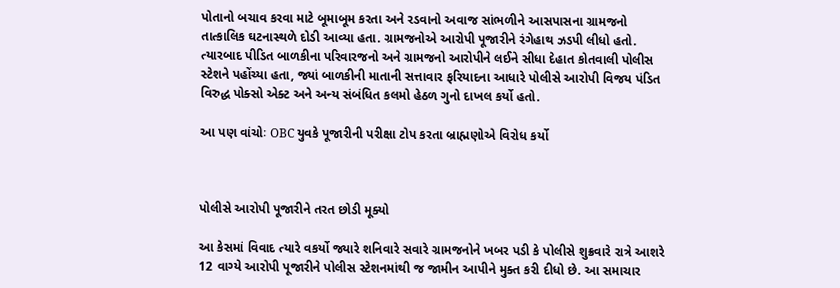પોતાનો બચાવ કરવા માટે બૂમાબૂમ કરતા અને રડવાનો અવાજ સાંભળીને આસપાસના ગ્રામજનો તાત્કાલિક ઘટનાસ્થળે દોડી આવ્યા હતા. ગ્રામજનોએ આરોપી પૂજારીને રંગેહાથ ઝડપી લીધો હતો. ત્યારબાદ પીડિત બાળકીના પરિવારજનો અને ગ્રામજનો આરોપીને લઈને સીધા દેહાત કોતવાલી પોલીસ સ્ટેશને પહોંચ્યા હતા, જ્યાં બાળકીની માતાની સત્તાવાર ફરિયાદના આધારે પોલીસે આરોપી વિજય પંડિત વિરુદ્ધ પોક્સો એક્ટ અને અન્ય સંબંધિત કલમો હેઠળ ગુનો દાખલ કર્યો હતો.

આ પણ વાંચોઃ OBC યુવકે પૂજારીની પરીક્ષા ટોપ કરતા બ્રાહ્મણોએ વિરોધ કર્યો



પોલીસે આરોપી પૂજારીને તરત છોડી મૂક્યો

આ કેસમાં વિવાદ ત્યારે વકર્યો જ્યારે શનિવારે સવારે ગ્રામજનોને ખબર પડી કે પોલીસે શુક્રવારે રાત્રે આશરે 12 વાગ્યે આરોપી પૂજારીને પોલીસ સ્ટેશનમાંથી જ જામીન આપીને મુક્ત કરી દીધો છે. આ સમાચાર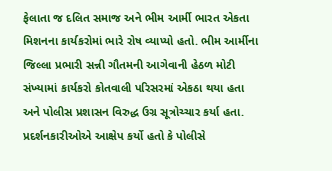ફેલાતા જ દલિત સમાજ અને ભીમ આર્મી ભારત એકતા મિશનના કાર્યકરોમાં ભારે રોષ વ્યાપ્યો હતો. ભીમ આર્મીના જિલ્લા પ્રભારી સન્ની ગૌતમની આગેવાની હેઠળ મોટી સંખ્યામાં કાર્યકરો કોતવાલી પરિસરમાં એકઠા થયા હતા અને પોલીસ પ્રશાસન વિરુદ્ધ ઉગ્ર સૂત્રોચ્ચાર કર્યા હતા. પ્રદર્શનકારીઓએ આક્ષેપ કર્યો હતો કે પોલીસે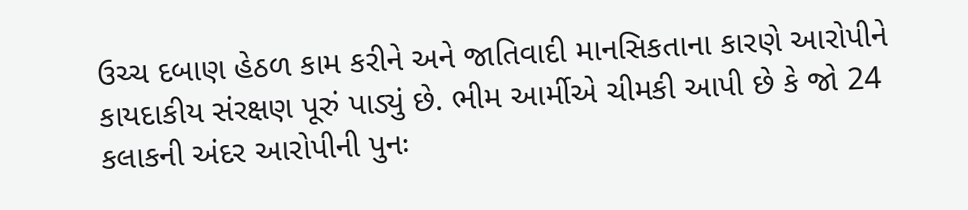ઉચ્ચ દબાણ હેઠળ કામ કરીને અને જાતિવાદી માનસિકતાના કારણે આરોપીને કાયદાકીય સંરક્ષણ પૂરું પાડ્યું છે. ભીમ આર્મીએ ચીમકી આપી છે કે જો 24 કલાકની અંદર આરોપીની પુનઃ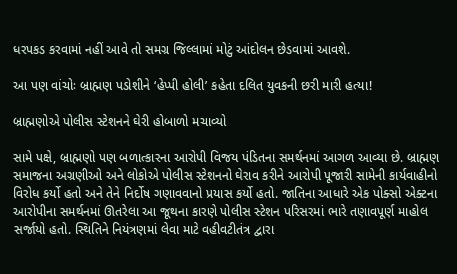ધરપકડ કરવામાં નહીં આવે તો સમગ્ર જિલ્લામાં મોટું આંદોલન છેડવામાં આવશે.

આ પણ વાંચોઃ બ્રાહ્મણ પડોશીને ‘હેપ્પી હોલી’ કહેતા દલિત યુવકની છરી મારી હત્યા!

બ્રાહ્મણોએ પોલીસ સ્ટેશનને ઘેરી હોબાળો મચાવ્યો

સામે પક્ષે, બ્રાહ્મણો પણ બળાત્કારના આરોપી વિજય પંડિતના સમર્થનમાં આગળ આવ્યા છે. બ્રાહ્મણ સમાજના અગ્રણીઓ અને લોકોએ પોલીસ સ્ટેશનનો ઘેરાવ કરીને આરોપી પૂજારી સામેની કાર્યવાહીનો વિરોધ કર્યો હતો અને તેને નિર્દોષ ગણાવવાનો પ્રયાસ કર્યો હતો. જાતિના આધારે એક પોક્સો એક્ટના આરોપીના સમર્થનમાં ઊતરેલા આ જૂથના કારણે પોલીસ સ્ટેશન પરિસરમાં ભારે તણાવપૂર્ણ માહોલ સર્જાયો હતો. સ્થિતિને નિયંત્રણમાં લેવા માટે વહીવટીતંત્ર દ્વારા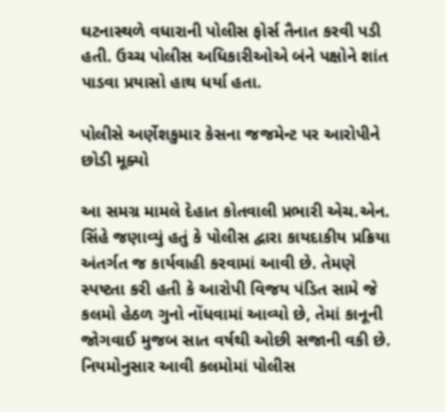ઘટનાસ્થળે વધારાની પોલીસ ફોર્સ તૈનાત કરવી પડી હતી. ઉચ્ચ પોલીસ અધિકારીઓએ બંને પક્ષોને શાંત પાડવા પ્રયાસો હાથ ધર્યા હતા.

પોલીસે અર્ણેશકુમાર કેસના જજમેન્ટ પર આરોપીને છોડી મૂક્યો

આ સમગ્ર મામલે દેહાત કોતવાલી પ્રભારી એચ.એન. સિંહે જણાવ્યું હતું કે પોલીસ દ્વારા કાયદાકીય પ્રક્રિયા અંતર્ગત જ કાર્યવાહી કરવામાં આવી છે. તેમણે સ્પષ્ટતા કરી હતી કે આરોપી વિજય પંડિત સામે જે કલમો હેઠળ ગુનો નોંધવામાં આવ્યો છે, તેમાં કાનૂની જોગવાઈ મુજબ સાત વર્ષથી ઓછી સજાની વકી છે. નિયમોનુસાર આવી કલમોમાં પોલીસ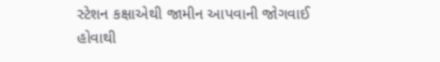સ્ટેશન કક્ષાએથી જામીન આપવાની જોગવાઈ હોવાથી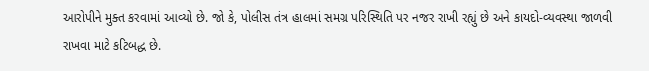આરોપીને મુક્ત કરવામાં આવ્યો છે. જો કે, પોલીસ તંત્ર હાલમાં સમગ્ર પરિસ્થિતિ પર નજર રાખી રહ્યું છે અને કાયદો-વ્યવસ્થા જાળવી રાખવા માટે કટિબદ્ધ છે.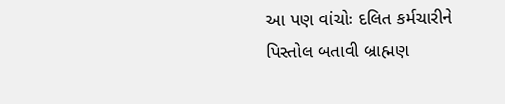આ પણ વાંચોઃ દલિત કર્મચારીને પિસ્તોલ બતાવી બ્રાહ્મણ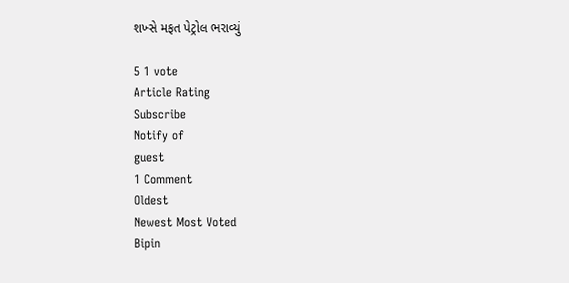શખ્સે મફત પેટ્રોલ ભરાવ્યું

5 1 vote
Article Rating
Subscribe
Notify of
guest
1 Comment
Oldest
Newest Most Voted
Bipin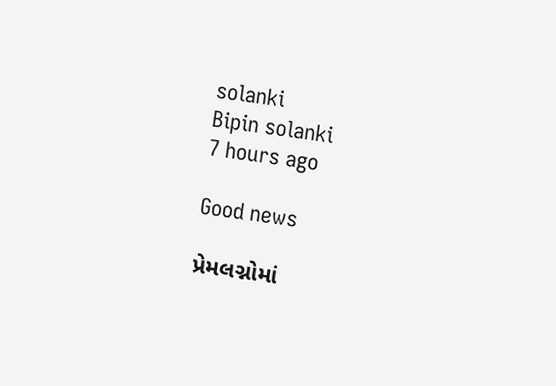solanki
Bipin solanki
7 hours ago

Good news

પ્રેમલગ્નોમાં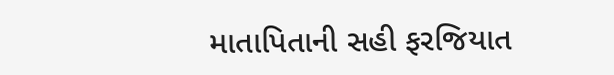માતાપિતાની સહી ફરજિયાત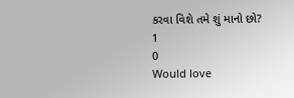કરવા વિશે તમે શું માનો છો?
1
0
Would love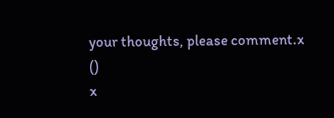your thoughts, please comment.x
()
x